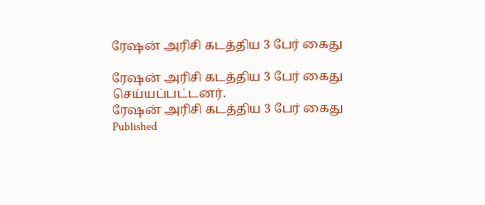ரேஷன் அரிசி கடத்திய 3 பேர் கைது

ரேஷன் அரிசி கடத்திய 3 பேர் கைது செய்யப்பட்டனர்.
ரேஷன் அரிசி கடத்திய 3 பேர் கைது
Published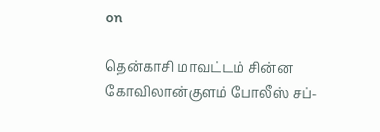on

தென்காசி மாவட்டம் சின்ன கோவிலான்குளம் போலீஸ் சப்-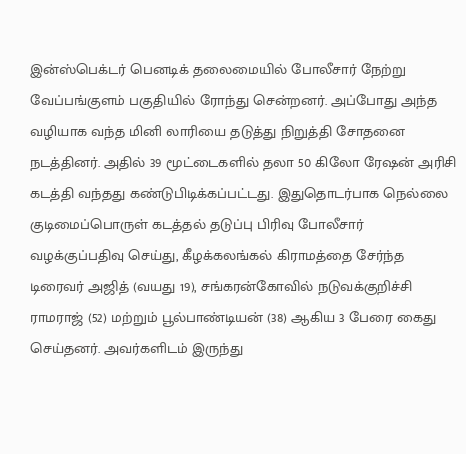இன்ஸ்பெக்டர் பெனடிக் தலைமையில் போலீசார் நேற்று வேப்பங்குளம் பகுதியில் ரோந்து சென்றனர். அப்போது அந்த வழியாக வந்த மினி லாரியை தடுத்து நிறுத்தி சோதனை நடத்தினர். அதில் 39 மூட்டைகளில் தலா 50 கிலோ ரேஷன் அரிசி கடத்தி வந்தது கண்டுபிடிக்கப்பட்டது. இதுதொடர்பாக நெல்லை குடிமைப்பொருள் கடத்தல் தடுப்பு பிரிவு போலீசார் வழக்குப்பதிவு செய்து, கீழக்கலங்கல் கிராமத்தை சேர்ந்த டிரைவர் அஜித் (வயது 19), சங்கரன்கோவில் நடுவக்குறிச்சி ராமராஜ் (52) மற்றும் பூல்பாண்டியன் (38) ஆகிய 3 பேரை கைது செய்தனர். அவர்களிடம் இருந்து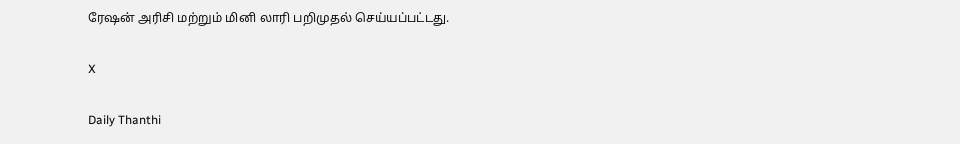ரேஷன் அரிசி மற்றும் மினி லாரி பறிமுதல் செய்யப்பட்டது.

X

Daily Thanthi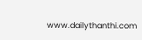www.dailythanthi.com